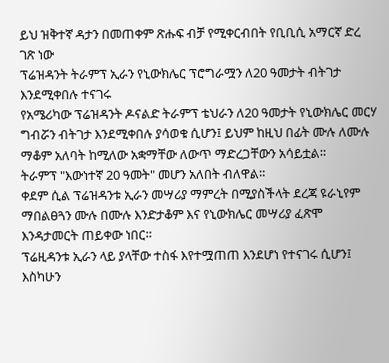ይህ ዝቅተኛ ዳታን በመጠቀም ጽሑፍ ብቻ የሚቀርብበት የቢቢሲ አማርኛ ድረ ገጽ ነው
ፕሬዝዳንት ትራምፕ ኢራን የኒውክሌር ፕሮግራሟን ለ20 ዓመታት ብትገታ እንደሚቀበሉ ተናገሩ
የአሜሪካው ፕሬዝዳንት ዶናልድ ትራምፕ ቴህራን ለ20 ዓመታት የኒውክሌር መርሃ ግብሯን ብትገታ እንደሚቀበሉ ያሳወቁ ሲሆን፤ ይህም ከዚህ በፊት ሙሉ ለሙሉ ማቆም አለባት ከሚለው አቋማቸው ለውጥ ማድረጋቸውን አሳይቷል።
ትራምፕ "እውነተኛ 20 ዓመት" መሆን አለበት ብለዋል።
ቀደም ሲል ፕሬዝዳንቱ ኢራን መሣሪያ ማምረት በሚያስችላት ደረጃ ዩራኒየም ማበልፀጓን ሙሉ በሙሉ እንድታቆም እና የኒውክሌር መሣሪያ ፈጽሞ እንዳታመርት ጠይቀው ነበር።
ፕሬዚዳንቱ ኢራን ላይ ያላቸው ተስፋ እየተሟጠጠ እንደሆነ የተናገሩ ሲሆን፤ እስካሁን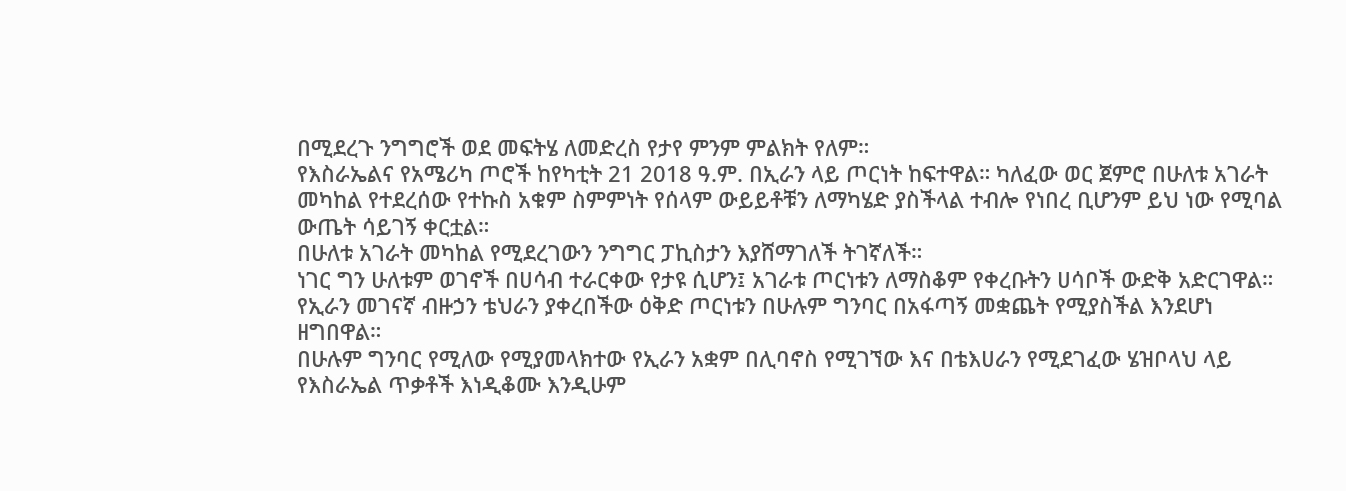በሚደረጉ ንግግሮች ወደ መፍትሄ ለመድረስ የታየ ምንም ምልክት የለም።
የእስራኤልና የአሜሪካ ጦሮች ከየካቲት 21 2018 ዓ.ም. በኢራን ላይ ጦርነት ከፍተዋል። ካለፈው ወር ጀምሮ በሁለቱ አገራት መካከል የተደረሰው የተኩስ አቁም ስምምነት የሰላም ውይይቶቹን ለማካሄድ ያስችላል ተብሎ የነበረ ቢሆንም ይህ ነው የሚባል ውጤት ሳይገኝ ቀርቷል።
በሁለቱ አገራት መካከል የሚደረገውን ንግግር ፓኪስታን እያሸማገለች ትገኛለች።
ነገር ግን ሁለቱም ወገኖች በሀሳብ ተራርቀው የታዩ ሲሆን፤ አገራቱ ጦርነቱን ለማስቆም የቀረቡትን ሀሳቦች ውድቅ አድርገዋል።
የኢራን መገናኛ ብዙኃን ቴህራን ያቀረበችው ዕቅድ ጦርነቱን በሁሉም ግንባር በአፋጣኝ መቋጨት የሚያስችል እንደሆነ ዘግበዋል።
በሁሉም ግንባር የሚለው የሚያመላክተው የኢራን አቋም በሊባኖስ የሚገኘው እና በቴእሀራን የሚደገፈው ሄዝቦላህ ላይ የእስራኤል ጥቃቶች እነዲቆሙ እንዲሁም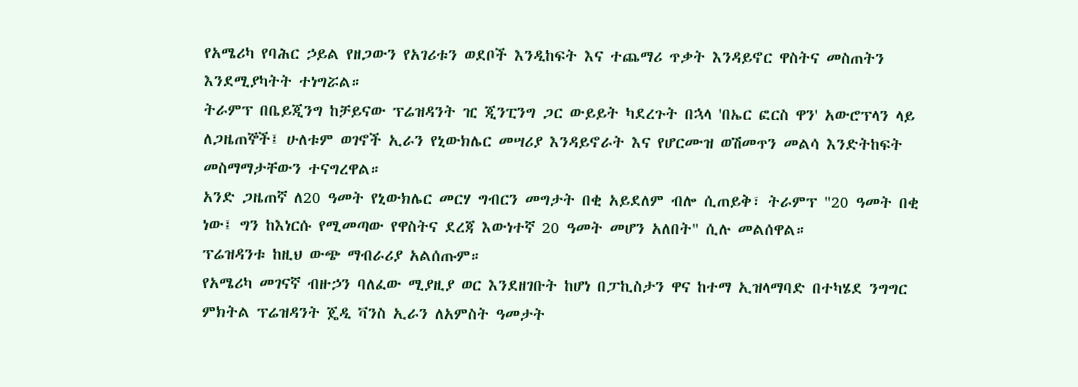የአሜሪካ የባሕር ኃይል የዘጋውን የአገሪቱን ወደቦች እንዲከፍት እና ተጨማሪ ጥቃት እንዳይኖር ዋስትና መስጠትን እንደሚያካትት ተነግሯል።
ትራምፕ በቤይጂንግ ከቻይናው ፕሬዝዳንት ዢ ጂንፒንግ ጋር ውይይት ካደረጉት በኋላ 'በኤር ፎርስ ዋን' አውሮፕላን ላይ ለጋዜጠኞች፤ ሁለቱም ወገኖች ኢራን የኒውክሌር መሣሪያ እንዳይኖራት እና የሆርሙዝ ወሽመጥን መልሳ እንድትከፍት መስማማታቸውን ተናግረዋል።
አንድ ጋዜጠኛ ለ20 ዓመት የኒውክሌር መርሃ ግብርን መግታት በቂ አይደለም ብሎ ሲጠይቅ፣ ትራምፕ "20 ዓመት በቂ ነው፤ ግን ከእነርሱ የሚመጣው የዋስትና ደረጃ እውነተኛ 20 ዓመት መሆን አለበት" ሲሉ መልሰዋል።
ፕሬዝዳንቱ ከዚህ ውጭ ማብራሪያ አልሰጡም።
የአሜሪካ መገናኛ ብዙኃን ባለፈው ሚያዚያ ወር እንደዘገቡት ከሆነ በፓኪስታን ዋና ከተማ ኢዝላማባድ በተካሄደ ንግግር ምክትል ፕሬዝዳንት ጄዲ ቫንስ ኢራን ለአምስት ዓመታት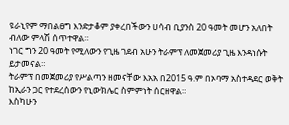ዩራኒየም ማበልፀግ እንድታቆም ያቀረበችውን ሀሳብ ቢያንስ 20 ዓመት መሆን አለበት ብለው ምላሽ ሰጥተዋል።
ነገር ግን 20 ዓመት የሚለውን የጊዜ ገደብ አሁን ትራምፕ ለመጀመሪያ ጊዜ እንዳነሱት ይታመናል።
ትራምፕ በመጀመሪያ የሥልጣን ዘመናቸው እአአ በ2015 ዓ.ም በኦባማ አስተዳደር ወቅት ከኢራን ጋር የተደረሰውን የኒውክሌር ስምምነት ሰርዘዋል።
እስካሁን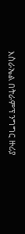እስራኤል በትራምፕ ንግግር ዙሪያ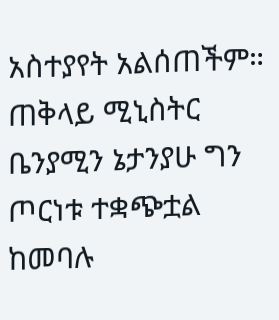አስተያየት አልሰጠችም። ጠቅላይ ሚኒስትር ቤንያሚን ኔታንያሁ ግን ጦርነቱ ተቋጭቷል ከመባሉ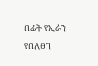በፊት የኢራን የበለፀገ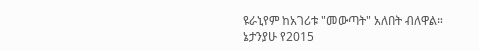ዩራኒየም ከአገሪቱ "መውጣት" አለበት ብለዋል።
ኔታንያሁ የ2015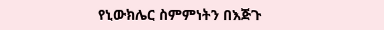የኒውክሌር ስምምነትን በእጅጉ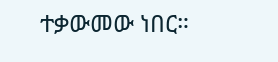ተቃውመው ነበር።